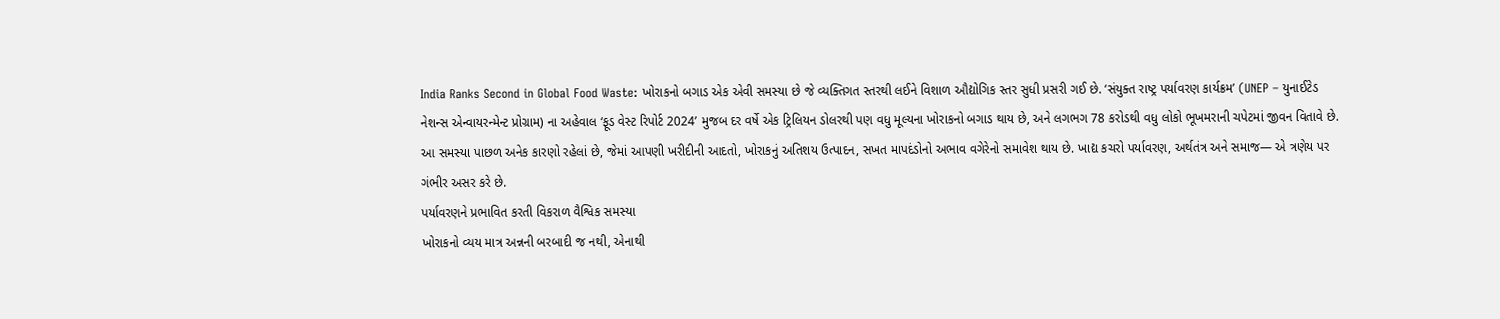India Ranks Second in Global Food Waste: ખોરાકનો બગાડ એક એવી સમસ્યા છે જે વ્યક્તિગત સ્તરથી લઈને વિશાળ ઔદ્યોગિક સ્તર સુધી પ્રસરી ગઈ છે. ‘સંયુક્ત રાષ્ટ્ર પર્યાવરણ કાર્યક્રમ’ (UNEP – યુનાઈટેડ નેશન્સ એન્વાયરન્મેન્ટ પ્રોગ્રામ) ના અહેવાલ ‘ફૂડ વેસ્ટ રિપોર્ટ 2024’ મુજબ દર વર્ષે એક ટ્રિલિયન ડોલરથી પણ વધુ મૂલ્યના ખોરાકનો બગાડ થાય છે, અને લગભગ 78 કરોડથી વધુ લોકો ભૂખમરાની ચપેટમાં જીવન વિતાવે છે. આ સમસ્યા પાછળ અનેક કારણો રહેલાં છે, જેમાં આપણી ખરીદીની આદતો, ખોરાકનું અતિશય ઉત્પાદન, સખત માપદંડોનો અભાવ વગેરેનો સમાવેશ થાય છે. ખાદ્ય કચરો પર્યાવરણ, અર્થતંત્ર અને સમાજ— એ ત્રણેય પર ગંભીર અસર કરે છે.
પર્યાવરણને પ્રભાવિત કરતી વિકરાળ વૈશ્વિક સમસ્યા
ખોરાકનો વ્યય માત્ર અન્નની બરબાદી જ નથી, એનાથી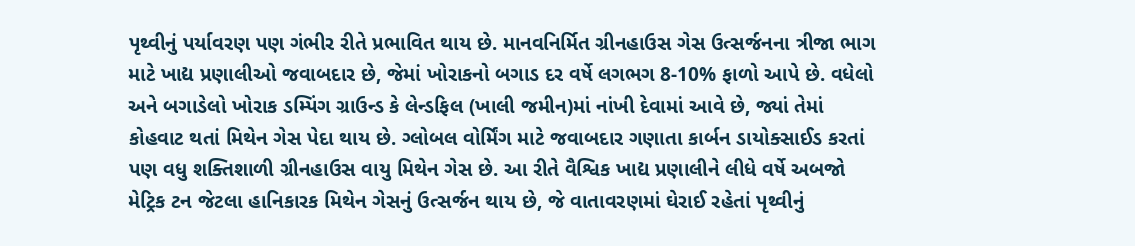પૃથ્વીનું પર્યાવરણ પણ ગંભીર રીતે પ્રભાવિત થાય છે. માનવનિર્મિત ગ્રીનહાઉસ ગેસ ઉત્સર્જનના ત્રીજા ભાગ માટે ખાદ્ય પ્રણાલીઓ જવાબદાર છે, જેમાં ખોરાકનો બગાડ દર વર્ષે લગભગ 8-10% ફાળો આપે છે. વધેલો અને બગાડેલો ખોરાક ડમ્પિંગ ગ્રાઉન્ડ કે લેન્ડફિલ (ખાલી જમીન)માં નાંખી દેવામાં આવે છે, જ્યાં તેમાં કોહવાટ થતાં મિથેન ગેસ પેદા થાય છે. ગ્લોબલ વોર્મિંગ માટે જવાબદાર ગણાતા કાર્બન ડાયોક્સાઈડ કરતાં પણ વધુ શક્તિશાળી ગ્રીનહાઉસ વાયુ મિથેન ગેસ છે. આ રીતે વૈશ્વિક ખાદ્ય પ્રણાલીને લીધે વર્ષે અબજો મેટ્રિક ટન જેટલા હાનિકારક મિથેન ગેસનું ઉત્સર્જન થાય છે, જે વાતાવરણમાં ઘેરાઈ રહેતાં પૃથ્વીનું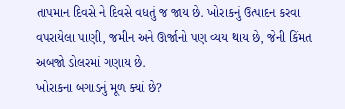તાપમાન દિવસે ને દિવસે વધતું જ જાય છે. ખોરાકનું ઉત્પાદન કરવા વપરાયેલા પાણી, જમીન અને ઊર્જાનો પણ વ્યય થાય છે, જેની કિંમત અબજો ડોલરમાં ગણાય છે.
ખોરાકના બગાડનું મૂળ ક્યાં છે?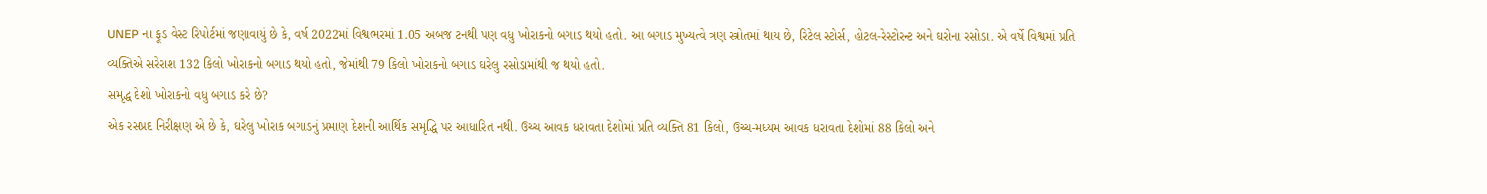UNEP ના ફૂડ વેસ્ટ રિપોર્ટમાં જણાવાયું છે કે, વર્ષ 2022માં વિશ્વભરમાં 1.05 અબજ ટનથી પણ વધુ ખોરાકનો બગાડ થયો હતો. આ બગાડ મુખ્યત્વે ત્રણ સ્ત્રોતમાં થાય છે, રિટેલ સ્ટોર્સ, હોટલ-રેસ્ટોરન્ટ અને ઘરોના રસોડા. એ વર્ષે વિશ્વમાં પ્રતિ વ્યક્તિએ સરેરાશ 132 કિલો ખોરાકનો બગાડ થયો હતો, જેમાંથી 79 કિલો ખોરાકનો બગાડ ઘરેલુ રસોડામાંથી જ થયો હતો.
સમૃદ્ધ દેશો ખોરાકનો વધુ બગાડ કરે છે?
એક રસપ્રદ નિરીક્ષણ એ છે કે, ઘરેલુ ખોરાક બગાડનું પ્રમાણ દેશની આર્થિક સમૃદ્ધિ પર આધારિત નથી. ઉચ્ચ આવક ધરાવતા દેશોમાં પ્રતિ વ્યક્તિ 81 કિલો, ઉચ્ચ-મધ્યમ આવક ધરાવતા દેશોમાં 88 કિલો અને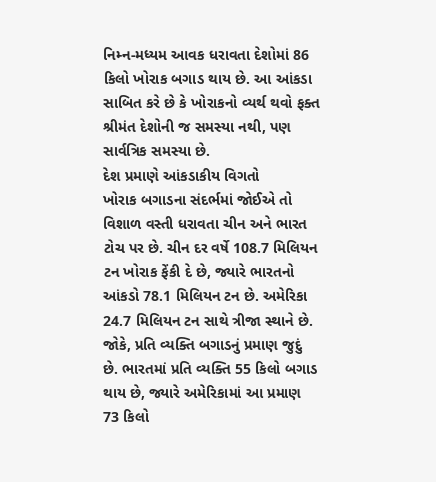નિમ્ન-મધ્યમ આવક ધરાવતા દેશોમાં 86 કિલો ખોરાક બગાડ થાય છે. આ આંકડા સાબિત કરે છે કે ખોરાકનો વ્યર્થ થવો ફક્ત શ્રીમંત દેશોની જ સમસ્યા નથી, પણ સાર્વત્રિક સમસ્યા છે.
દેશ પ્રમાણે આંકડાકીય વિગતો
ખોરાક બગાડના સંદર્ભમાં જોઈએ તો વિશાળ વસ્તી ધરાવતા ચીન અને ભારત ટોચ પર છે. ચીન દર વર્ષે 108.7 મિલિયન ટન ખોરાક ફેંકી દે છે, જ્યારે ભારતનો આંકડો 78.1 મિલિયન ટન છે. અમેરિકા 24.7 મિલિયન ટન સાથે ત્રીજા સ્થાને છે. જોકે, પ્રતિ વ્યક્તિ બગાડનું પ્રમાણ જુદું છે. ભારતમાં પ્રતિ વ્યક્તિ 55 કિલો બગાડ થાય છે, જ્યારે અમેરિકામાં આ પ્રમાણ 73 કિલો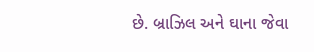છે. બ્રાઝિલ અને ઘાના જેવા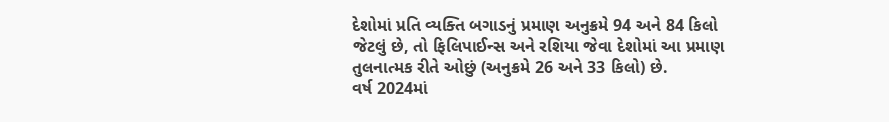દેશોમાં પ્રતિ વ્યક્તિ બગાડનું પ્રમાણ અનુક્રમે 94 અને 84 કિલો જેટલું છે, તો ફિલિપાઈન્સ અને રશિયા જેવા દેશોમાં આ પ્રમાણ તુલનાત્મક રીતે ઓછું (અનુક્રમે 26 અને 33 કિલો) છે.
વર્ષ 2024માં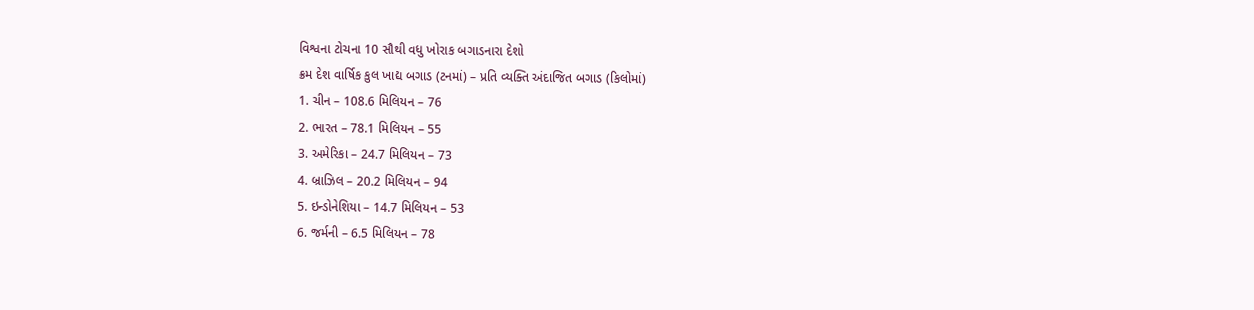વિશ્વના ટોચના 10 સૌથી વધુ ખોરાક બગાડનારા દેશો
ક્રમ દેશ વાર્ષિક કુલ ખાદ્ય બગાડ (ટનમાં) – પ્રતિ વ્યક્તિ અંદાજિત બગાડ (કિલોમાં)
1. ચીન – 108.6 મિલિયન – 76
2. ભારત – 78.1 મિલિયન – 55
3. અમેરિકા – 24.7 મિલિયન – 73
4. બ્રાઝિલ – 20.2 મિલિયન – 94
5. ઇન્ડોનેશિયા – 14.7 મિલિયન – 53
6. જર્મની – 6.5 મિલિયન – 78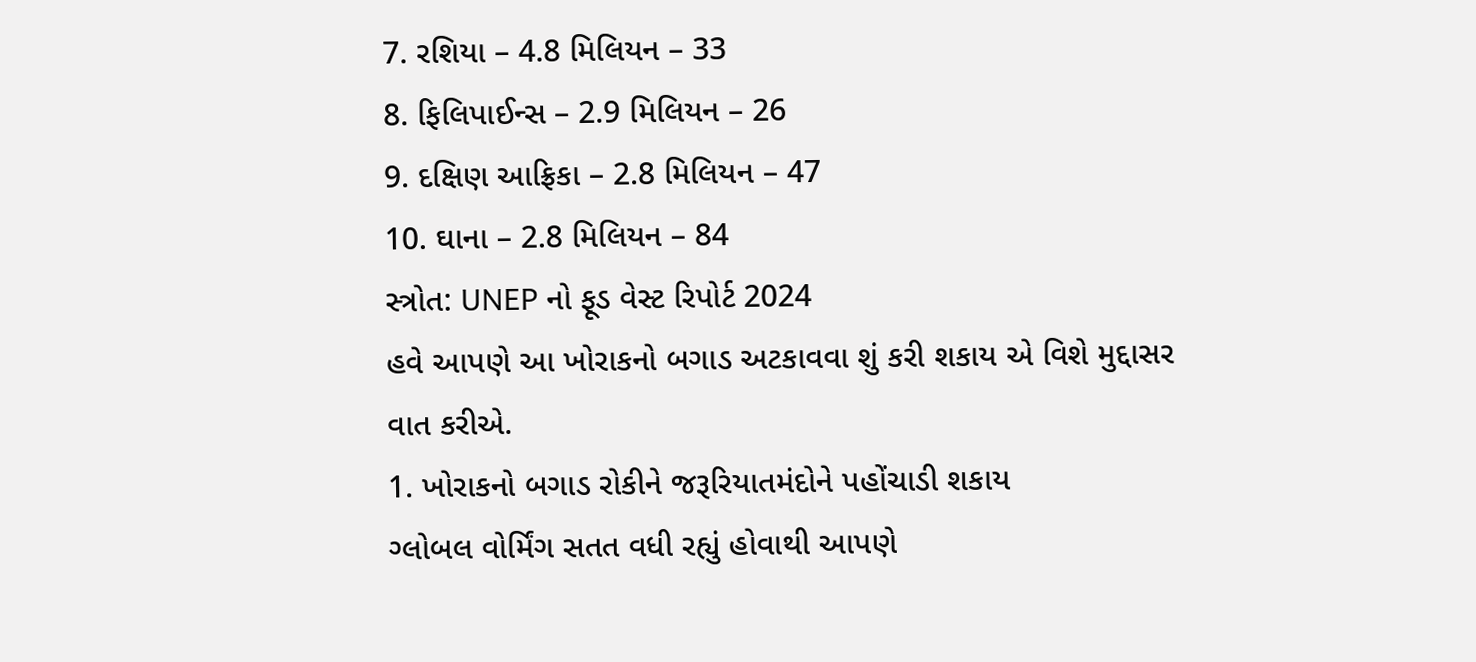7. રશિયા – 4.8 મિલિયન – 33
8. ફિલિપાઈન્સ – 2.9 મિલિયન – 26
9. દક્ષિણ આફ્રિકા – 2.8 મિલિયન – 47
10. ઘાના – 2.8 મિલિયન – 84
સ્ત્રોત: UNEP નો ફૂડ વેસ્ટ રિપોર્ટ 2024
હવે આપણે આ ખોરાકનો બગાડ અટકાવવા શું કરી શકાય એ વિશે મુદ્દાસર વાત કરીએ.
1. ખોરાકનો બગાડ રોકીને જરૂરિયાતમંદોને પહોંચાડી શકાય
ગ્લોબલ વોર્મિંગ સતત વધી રહ્યું હોવાથી આપણે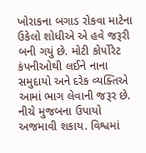ખોરાકના બગાડ રોકવા માટેના ઉકેલો શોધીએ એ હવે જરૂરી બની ગયું છે. મોટી કોર્પોરેટ કંપનીઓથી લઈને નાના સમુદાયો અને દરેક વ્યક્તિએ આમાં ભાગ લેવાની જરૂર છે. નીચે મુજબના ઉપાયો અજમાવી શકાય. વિશ્વમાં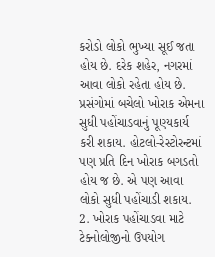કરોડો લોકો ભુખ્યા સૂઈ જતા હોય છે. દરેક શહેર, નગરમાં આવા લોકો રહેતા હોય છે. પ્રસંગોમાં બચેલો ખોરાક એમના સુધી પહોંચાડવાનું પૂણ્યકાર્ય કરી શકાય. હોટલો-રેસ્ટોરન્ટમાં પણ પ્રતિ દિન ખોરાક બગડતો હોય જ છે. એ પણ આવા લોકો સુધી પહોંચાડી શકાય.
2. ખોરાક પહોંચાડવા માટે ટેક્નોલોજીનો ઉપયોગ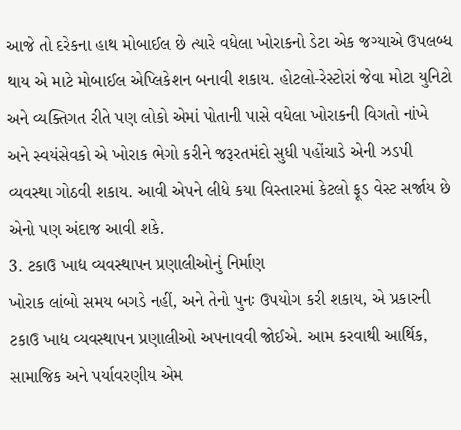આજે તો દરેકના હાથ મોબાઈલ છે ત્યારે વધેલા ખોરાકનો ડેટા એક જગ્યાએ ઉપલબ્ધ થાય એ માટે મોબાઈલ એપ્લિકેશન બનાવી શકાય. હોટલો-રેસ્ટોરાં જેવા મોટા યુનિટો અને વ્યક્તિગત રીતે પણ લોકો એમાં પોતાની પાસે વધેલા ખોરાકની વિગતો નાંખે અને સ્વયંસેવકો એ ખોરાક ભેગો કરીને જરૂરતમંદો સુધી પહોંચાડે એની ઝડપી વ્યવસ્થા ગોઠવી શકાય. આવી એપને લીધે કયા વિસ્તારમાં કેટલો ફૂડ વેસ્ટ સર્જાય છે એનો પણ અંદાજ આવી શકે.
3. ટકાઉ ખાદ્ય વ્યવસ્થાપન પ્રણાલીઓનું નિર્માણ
ખોરાક લાંબો સમય બગડે નહીં, અને તેનો પુનઃ ઉપયોગ કરી શકાય, એ પ્રકારની ટકાઉ ખાદ્ય વ્યવસ્થાપન પ્રણાલીઓ અપનાવવી જોઈએ. આમ કરવાથી આર્થિક, સામાજિક અને પર્યાવરણીય એમ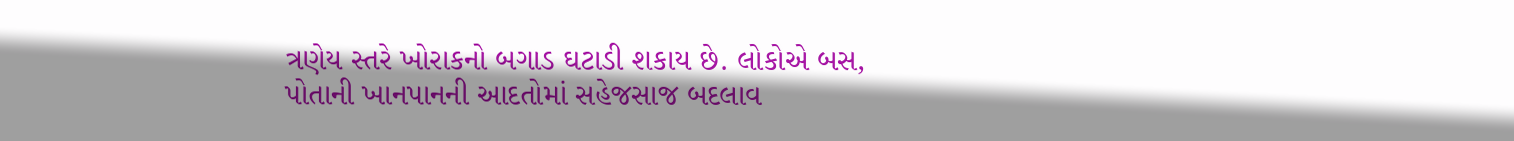ત્રણેય સ્તરે ખોરાકનો બગાડ ઘટાડી શકાય છે. લોકોએ બસ, પોતાની ખાનપાનની આદતોમાં સહેજસાજ બદલાવ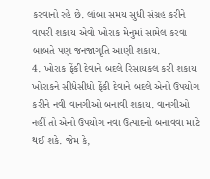કરવાનો રહે છે. લાંબા સમય સુધી સંગ્રહ કરીને વાપરી શકાય એવો ખોરાક મેનુમાં સામેલ કરવા બાબતે પણ જનજાગૃતિ આણી શકાય.
4. ખોરાક ફેંકી દેવાને બદલે રિસાયકલ કરી શકાય
ખોરાકને સીધેસીધો ફેંકી દેવાને બદલે એનો ઉપયોગ કરીને નવી વાનગીઓ બનાવી શકાય. વાનગીઓ નહીં તો એનો ઉપયોગ નવા ઉત્પાદનો બનાવવા માટે થઈ શકે. જેમ કે,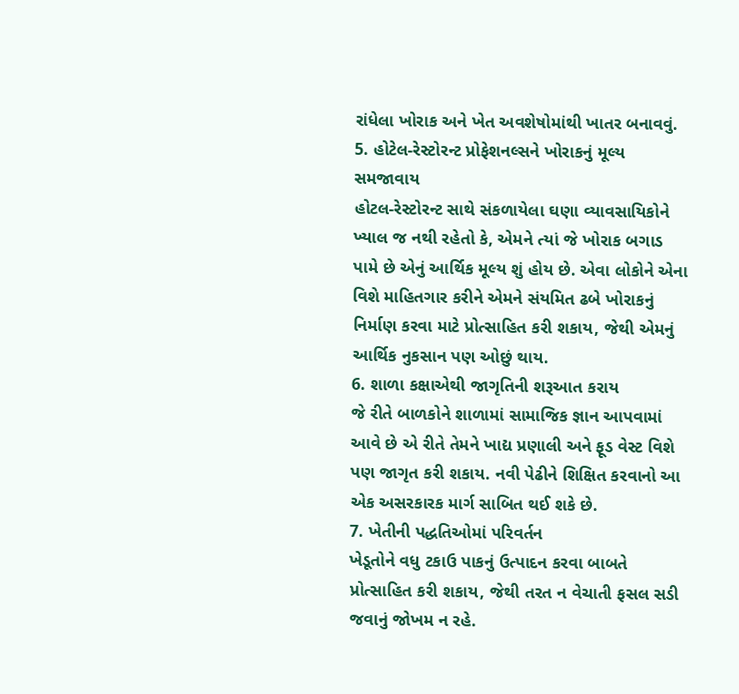રાંધેલા ખોરાક અને ખેત અવશેષોમાંથી ખાતર બનાવવું.
5. હોટેલ-રેસ્ટોરન્ટ પ્રોફેશનલ્સને ખોરાકનું મૂલ્ય સમજાવાય
હોટલ-રેસ્ટોરન્ટ સાથે સંકળાયેલા ઘણા વ્યાવસાયિકોને ખ્યાલ જ નથી રહેતો કે, એમને ત્યાં જે ખોરાક બગાડ પામે છે એનું આર્થિક મૂલ્ય શું હોય છે. એવા લોકોને એના વિશે માહિતગાર કરીને એમને સંયમિત ઢબે ખોરાકનું નિર્માણ કરવા માટે પ્રોત્સાહિત કરી શકાય, જેથી એમનું આર્થિક નુકસાન પણ ઓછું થાય.
6. શાળા કક્ષાએથી જાગૃતિની શરૂઆત કરાય
જે રીતે બાળકોને શાળામાં સામાજિક જ્ઞાન આપવામાં આવે છે એ રીતે તેમને ખાદ્ય પ્રણાલી અને ફૂડ વેસ્ટ વિશે પણ જાગૃત કરી શકાય. નવી પેઢીને શિક્ષિત કરવાનો આ એક અસરકારક માર્ગ સાબિત થઈ શકે છે.
7. ખેતીની પદ્ધતિઓમાં પરિવર્તન
ખેડૂતોને વધુ ટકાઉ પાકનું ઉત્પાદન કરવા બાબતે પ્રોત્સાહિત કરી શકાય, જેથી તરત ન વેચાતી ફસલ સડી જવાનું જોખમ ન રહે.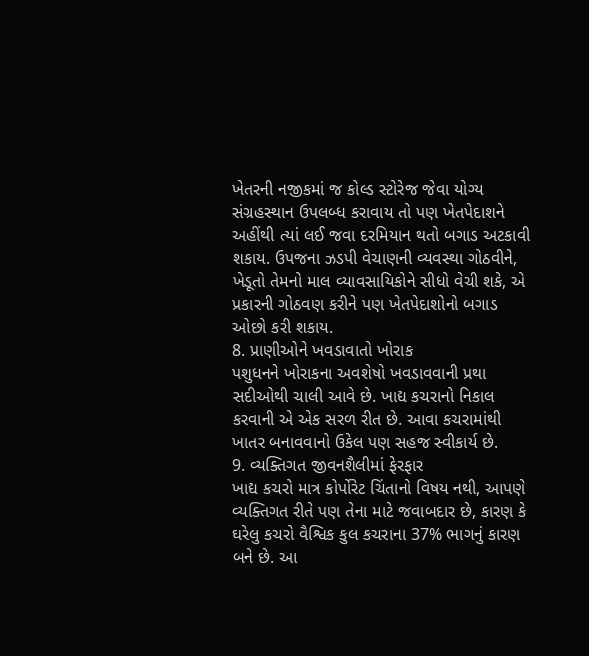ખેતરની નજીકમાં જ કોલ્ડ સ્ટોરેજ જેવા યોગ્ય સંગ્રહસ્થાન ઉપલબ્ધ કરાવાય તો પણ ખેતપેદાશને અહીંથી ત્યાં લઈ જવા દરમિયાન થતો બગાડ અટકાવી શકાય. ઉપજના ઝડપી વેચાણની વ્યવસ્થા ગોઠવીને, ખેડૂતો તેમનો માલ વ્યાવસાયિકોને સીધો વેચી શકે, એ પ્રકારની ગોઠવણ કરીને પણ ખેતપેદાશોનો બગાડ ઓછો કરી શકાય.
8. પ્રાણીઓને ખવડાવાતો ખોરાક
પશુધનને ખોરાકના અવશેષો ખવડાવવાની પ્રથા સદીઓથી ચાલી આવે છે. ખાદ્ય કચરાનો નિકાલ કરવાની એ એક સરળ રીત છે. આવા કચરામાંથી ખાતર બનાવવાનો ઉકેલ પણ સહજ સ્વીકાર્ય છે.
9. વ્યક્તિગત જીવનશૈલીમાં ફેરફાર
ખાદ્ય કચરો માત્ર કોર્પોરેટ ચિંતાનો વિષય નથી, આપણે વ્યક્તિગત રીતે પણ તેના માટે જવાબદાર છે, કારણ કે ઘરેલુ કચરો વૈશ્વિક કુલ કચરાના 37% ભાગનું કારણ બને છે. આ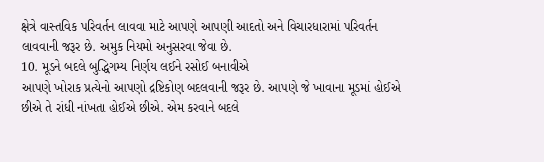ક્ષેત્રે વાસ્તવિક પરિવર્તન લાવવા માટે આપણે આપણી આદતો અને વિચારધારામાં પરિવર્તન લાવવાની જરૂર છે. અમુક નિયમો અનુસરવા જેવા છે.
10. મૂડને બદલે બુદ્ધિગમ્ય નિર્ણય લઈને રસોઈ બનાવીએ
આપણે ખોરાક પ્રત્યેનો આપણો દ્રષ્ટિકોણ બદલવાની જરૂર છે. આપણે જે ખાવાના મૂડમાં હોઈએ છીએ તે રાંધી નાંખતા હોઈએ છીએ. એમ કરવાને બદલે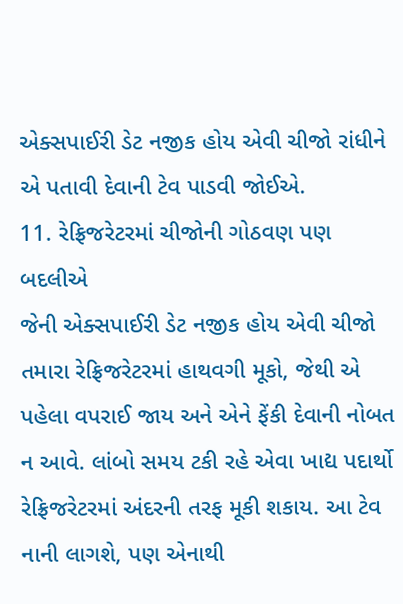એક્સપાઈરી ડેટ નજીક હોય એવી ચીજો રાંધીને એ પતાવી દેવાની ટેવ પાડવી જોઈએ.
11. રેફ્રિજરેટરમાં ચીજોની ગોઠવણ પણ બદલીએ
જેની એક્સપાઈરી ડેટ નજીક હોય એવી ચીજો તમારા રેફ્રિજરેટરમાં હાથવગી મૂકો, જેથી એ પહેલા વપરાઈ જાય અને એને ફેંકી દેવાની નોબત ન આવે. લાંબો સમય ટકી રહે એવા ખાદ્ય પદાર્થો રેફ્રિજરેટરમાં અંદરની તરફ મૂકી શકાય. આ ટેવ નાની લાગશે, પણ એનાથી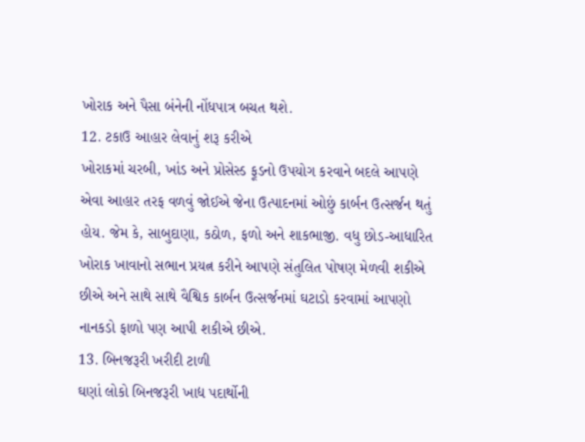ખોરાક અને પૈસા બંનેની નોંધપાત્ર બચત થશે.
12. ટકાઉ આહાર લેવાનું શરૂ કરીએ
ખોરાકમાં ચરબી, ખાંડ અને પ્રોસેસ્ડ ફૂડનો ઉપયોગ કરવાને બદલે આપણે એવા આહાર તરફ વળવું જોઈએ જેના ઉત્પાદનમાં ઓછું કાર્બન ઉત્સર્જન થતું હોય. જેમ કે, સાબુદાણા, કઠોળ, ફળો અને શાકભાજી. વધુ છોડ-આધારિત ખોરાક ખાવાનો સભાન પ્રયત્ન કરીને આપણે સંતુલિત પોષણ મેળવી શકીએ છીએ અને સાથે સાથે વૈશ્વિક કાર્બન ઉત્સર્જનમાં ઘટાડો કરવામાં આપણો નાનકડો ફાળો પણ આપી શકીએ છીએ.
13. બિનજરૂરી ખરીદી ટાળી
ઘણાં લોકો બિનજરૂરી ખાદ્ય પદાર્થોની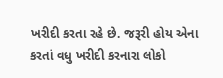ખરીદી કરતા રહે છે. જરૂરી હોય એના કરતાં વધુ ખરીદી કરનારા લોકો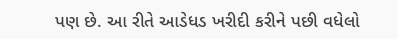પણ છે. આ રીતે આડેધડ ખરીદી કરીને પછી વધેલો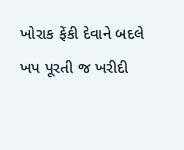ખોરાક ફેંકી દેવાને બદલે ખપ પૂરતી જ ખરીદી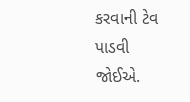કરવાની ટેવ પાડવી જોઈએ.